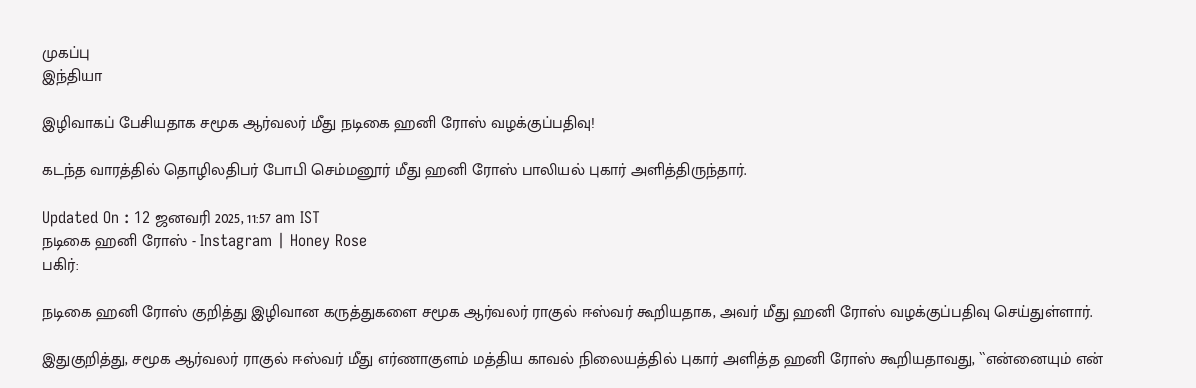முகப்பு
இந்தியா

இழிவாகப் பேசியதாக சமூக ஆர்வலர் மீது நடிகை ஹனி ரோஸ் வழக்குப்பதிவு!

கடந்த வாரத்தில் தொழிலதிபர் போபி செம்மனூர் மீது ஹனி ரோஸ் பாலியல் புகார் அளித்திருந்தார்.

Updated On : 12 ஜனவரி 2025, 11:57 am IST
நடிகை ஹனி ரோஸ் - Instagram | Honey Rose
பகிர்:

நடிகை ஹனி ரோஸ் குறித்து இழிவான கருத்துகளை சமூக ஆர்வலர் ராகுல் ஈஸ்வர் கூறியதாக, அவர் மீது ஹனி ரோஸ் வழக்குப்பதிவு செய்துள்ளார்.

இதுகுறித்து, சமூக ஆர்வலர் ராகுல் ஈஸ்வர் மீது எர்ணாகுளம் மத்திய காவல் நிலையத்தில் புகார் அளித்த ஹனி ரோஸ் கூறியதாவது, ``என்னையும் என்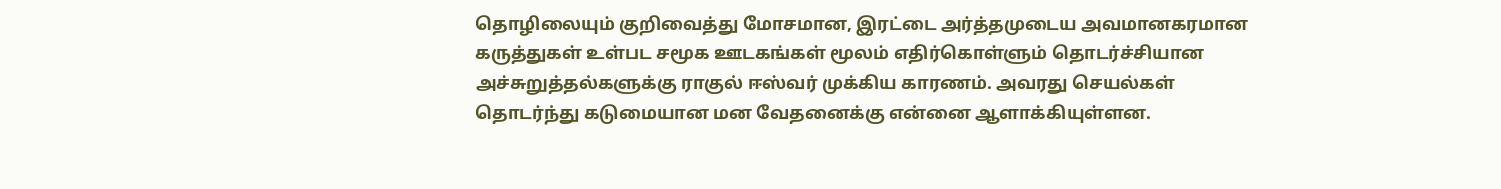தொழிலையும் குறிவைத்து மோசமான, இரட்டை அர்த்தமுடைய அவமானகரமான கருத்துகள் உள்பட சமூக ஊடகங்கள் மூலம் எதிர்கொள்ளும் தொடர்ச்சியான அச்சுறுத்தல்களுக்கு ராகுல் ஈஸ்வர் முக்கிய காரணம். அவரது செயல்கள் தொடர்ந்து கடுமையான மன வேதனைக்கு என்னை ஆளாக்கியுள்ளன.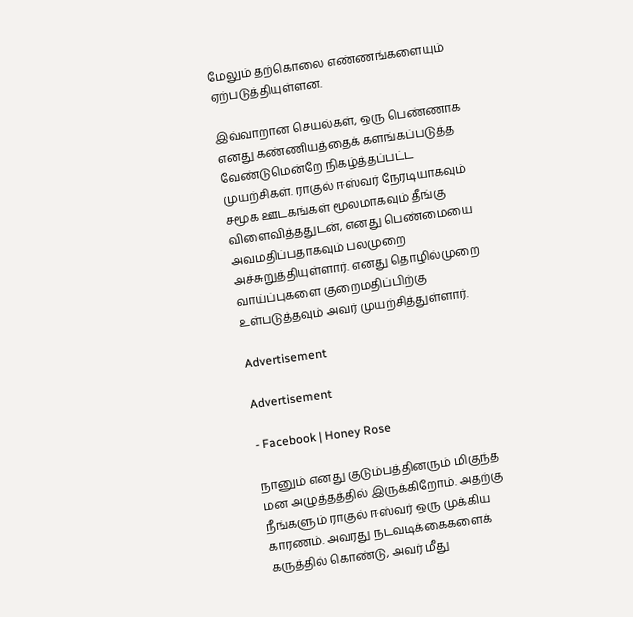மேலும் தற்கொலை எண்ணங்களையும் ஏற்படுத்தியுள்ளன.

இவ்வாறான செயல்கள், ஒரு பெண்ணாக எனது கண்ணியத்தைக் களங்கப்படுத்த வேண்டுமென்றே நிகழ்த்தப்பட்ட முயற்சிகள். ராகுல் ஈஸ்வர் நேரடியாகவும் சமூக ஊடகங்கள் மூலமாகவும் தீங்கு விளைவித்ததுடன், எனது பெண்மையை அவமதிப்பதாகவும் பலமுறை அச்சுறுத்தியுள்ளார். எனது தொழில்முறை வாய்ப்புகளை குறைமதிப்பிற்கு உள்படுத்தவும் அவர் முயற்சித்துள்ளார்.

Advertisement

Advertisement

- Facebook | Honey Rose

நானும் எனது குடும்பத்தினரும் மிகுந்த மன அழுத்தத்தில் இருக்கிறோம். அதற்கு நீங்களும் ராகுல் ஈஸ்வர் ஒரு முக்கிய காரணம். அவரது நடவடிக்கைகளைக் கருத்தில் கொண்டு, அவர் மீது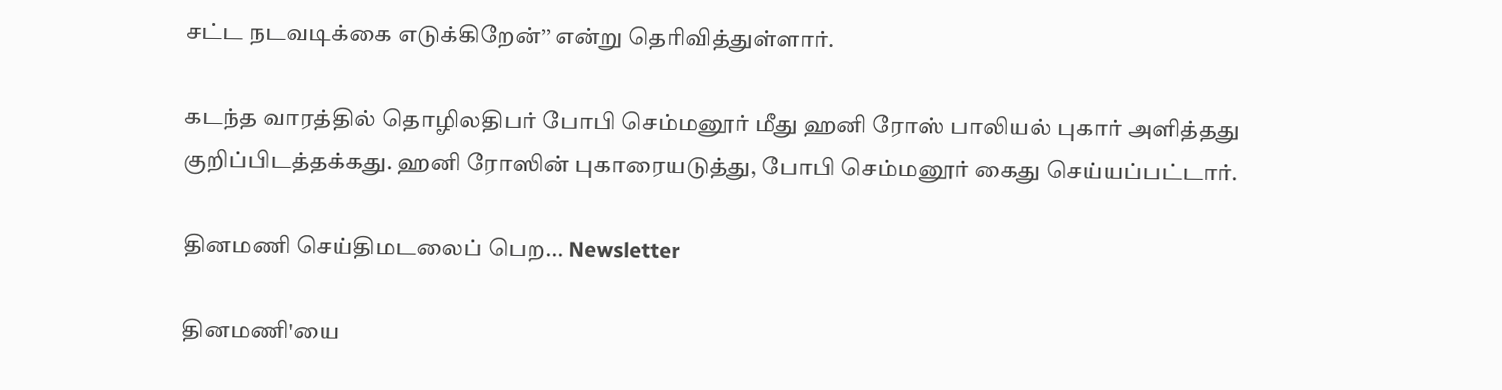சட்ட நடவடிக்கை எடுக்கிறேன்’’ என்று தெரிவித்துள்ளார்.

கடந்த வாரத்தில் தொழிலதிபர் போபி செம்மனூர் மீது ஹனி ரோஸ் பாலியல் புகார் அளித்தது குறிப்பிடத்தக்கது. ஹனி ரோஸின் புகாரையடுத்து, போபி செம்மனூர் கைது செய்யப்பட்டார்.

தினமணி செய்திமடலைப் பெற... Newsletter

தினமணி'யை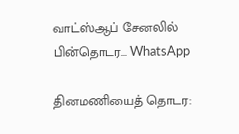வாட்ஸ்ஆப் சேனலில் பின்தொடர... WhatsApp

தினமணியைத் தொடர: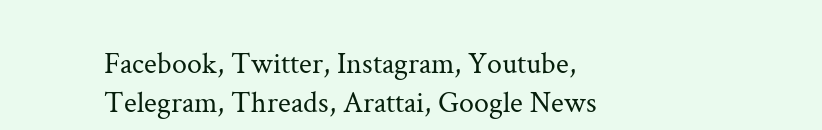Facebook, Twitter, Instagram, Youtube, Telegram, Threads, Arattai, Google News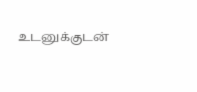உடனுக்குடன்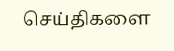செய்திகளை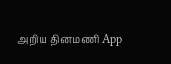அறிய தினமணி App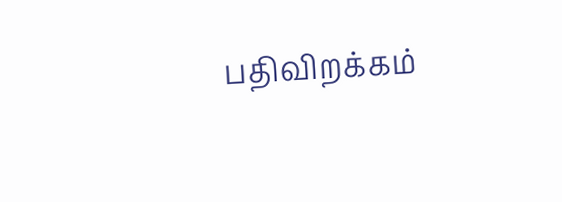பதிவிறக்கம்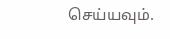செய்யவும்.